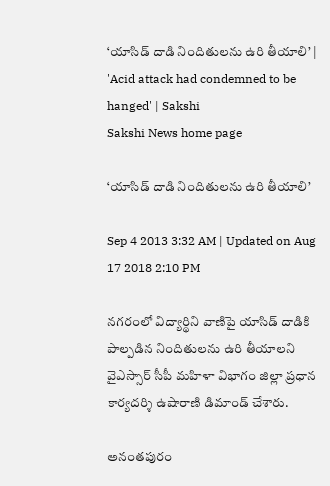‘యాసిడ్ దాడి నిందితులను ఉరి తీయాలి’ | 'Acid attack had condemned to be hanged' | Sakshi
Sakshi News home page

‘యాసిడ్ దాడి నిందితులను ఉరి తీయాలి’

Sep 4 2013 3:32 AM | Updated on Aug 17 2018 2:10 PM

నగరంలో విద్యార్థిని వాణిపై యాసిడ్ దాడికి పాల్పడిన నిందితులను ఉరి తీయాలని వైఎస్సార్ సీపీ మహిళా విభాగం జిల్లా ప్రధాన కార్యదర్శి ఉషారాణి డిమాండ్ చేశారు.

అనంతపురం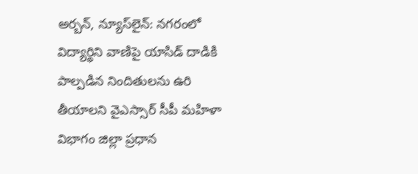అర్బన్, న్యూస్‌లైన్: నగరంలో విద్యార్థిని వాణిపై యాసిడ్ దాడికి పాల్పడిన నిందితులను ఉరి తీయాలని వైఎస్సార్ సీపీ మహిళా విభాగం జిల్లా ప్రధాన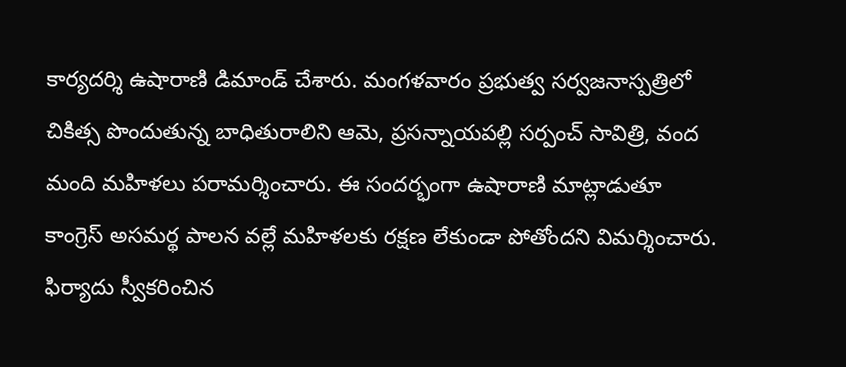కార్యదర్శి ఉషారాణి డిమాండ్ చేశారు. మంగళవారం ప్రభుత్వ సర్వజనాస్పత్రిలో చికిత్స పొందుతున్న బాధితురాలిని ఆమె, ప్రసన్నాయపల్లి సర్పంచ్ సావిత్రి, వంద మంది మహిళలు పరామర్శించారు. ఈ సందర్భంగా ఉషారాణి మాట్లాడుతూ కాంగ్రెస్ అసమర్థ పాలన వల్లే మహిళలకు రక్షణ లేకుండా పోతోందని విమర్శించారు. ఫిర్యాదు స్వీకరించిన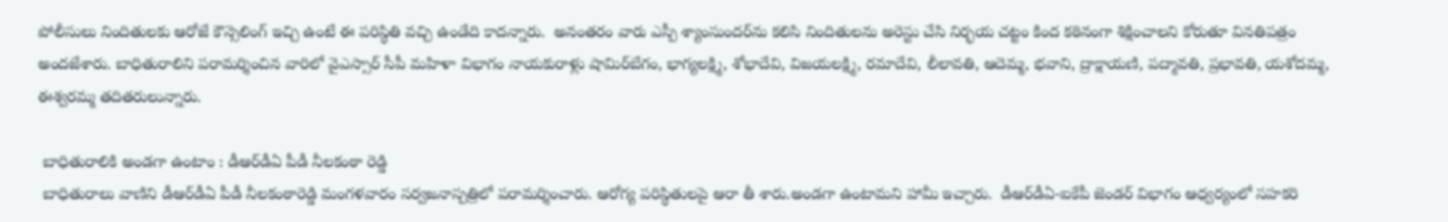పోలీసులు నిందితులకు ఆరోజే కౌన్సెలింగ్ ఇచ్చి ఉంటే ఈ పరిస్థితి వచ్చి ఉండేది కాదన్నారు.  అనంతరం వారు ఎస్పీ శ్యాంసుందర్‌ను కలిసి నిందితులను అరెస్టు చేసి నిర్భయ చట్టం కింద కఠినంగా శిక్షించాలని కోరుతూ వినతిపత్రం అందజేశారు. బాధితురాలిని పరామర్శించిన వారిలో వైఎస్సార్ సీపీ మహిళా విభాగం నాయకురాళ్లు షామిర్‌బేగం, భాగ్యలక్ష్మి, శోభాదేవి, విజయలక్ష్మి, రమాదేవి, లీలావతి, ఆదెమ్మ, భవాని, ద్రాక్షాయణి, పద్మావతి, ప్రభావతి, యశోదమ్మ, ఈశ్వరమ్మ తదితరులున్నారు.

 బాధితురాలికి అండగా ఉంటాం : డీఆర్‌డీఏ పీడీ నీలకంఠా రెడ్డి
 బాధితురాలు వాణిని డీఆర్‌డీఏ పీడీ నీలకంఠారెడ్డి మంగళవారం సర్వజనాస్పత్రిలో పరామర్శించారు. ఆరోగ్య పరిస్థితులపై ఆరా తీ శారు.అండగా ఉంటామని హామీ ఇచ్చారు.  డీఆర్‌డీఏ-ఐకేపీ జెండర్ విభాగం ఆధ్వర్యంలో సహకరి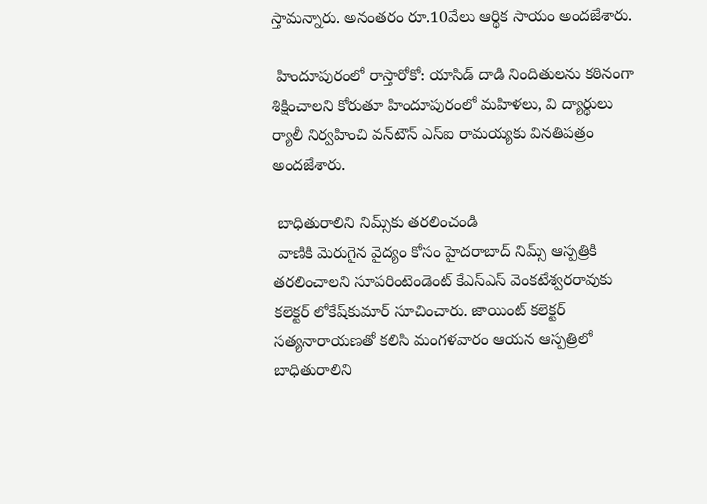స్తామన్నారు. అనంతరం రూ.10వేలు ఆర్థిక సాయం అందజేశారు.

 హిందూపురంలో రాస్తారోకో: యాసిడ్ దాడి నిందితులను కఠినంగా శిక్షించాలని కోరుతూ హిందూపురంలో మహిళలు, వి ద్యార్థులు ర్యాలీ నిర్వహించి వన్‌టౌన్ ఎస్‌ఐ రామయ్యకు వినతిపత్రం అందజేశారు.

 బాధితురాలిని నిమ్స్‌కు తరలించండి
 వాణికి మెరుగైన వైద్యం కోసం హైదరాబాద్ నిమ్స్ ఆస్పత్రికి తరలించాలని సూపరింటెండెంట్ కేఎస్‌ఎస్ వెంకటేశ్వరరావుకు కలెక్టర్ లోకేష్‌కుమార్ సూచించారు. జాయింట్ కలెక్టర్ సత్యనారాయణతో కలిసి మంగళవారం ఆయన ఆస్పత్రిలో బాధితురాలిని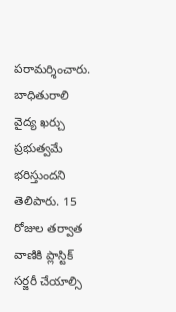పరామర్శించారు. బాధితురాలి వైద్య ఖర్చు ప్రభుత్వమే భరిస్తుందని తెలిపారు. 15 రోజుల తర్వాత వాణికి ప్లాస్టిక్ సర్జరీ చేయాల్సి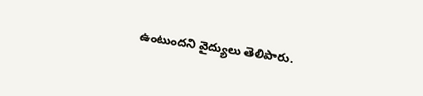ఉంటుందని వైద్యులు తెలిపారు.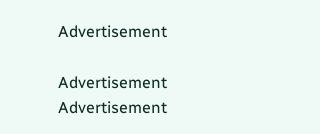Advertisement

Advertisement
Advertisement